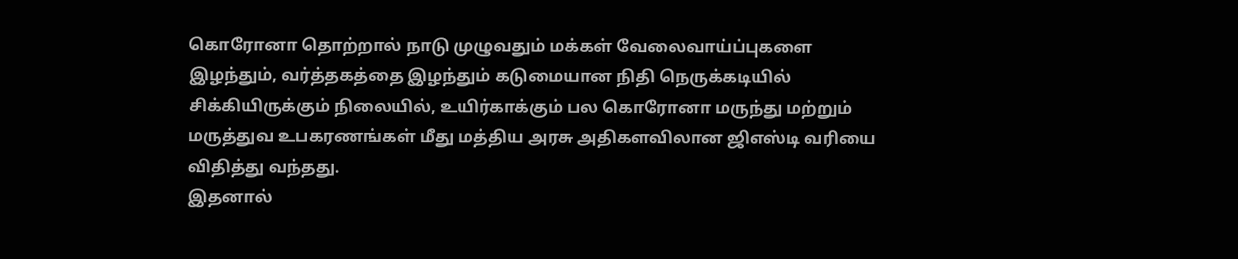கொரோனா தொற்றால் நாடு முழுவதும் மக்கள் வேலைவாய்ப்புகளை இழந்தும், வர்த்தகத்தை இழந்தும் கடுமையான நிதி நெருக்கடியில் சிக்கியிருக்கும் நிலையில், உயிர்காக்கும் பல கொரோனா மருந்து மற்றும் மருத்துவ உபகரணங்கள் மீது மத்திய அரசு அதிகளவிலான ஜிஎஸ்டி வரியை விதித்து வந்தது.
இதனால்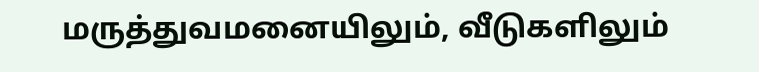மருத்துவமனையிலும், வீடுகளிலும்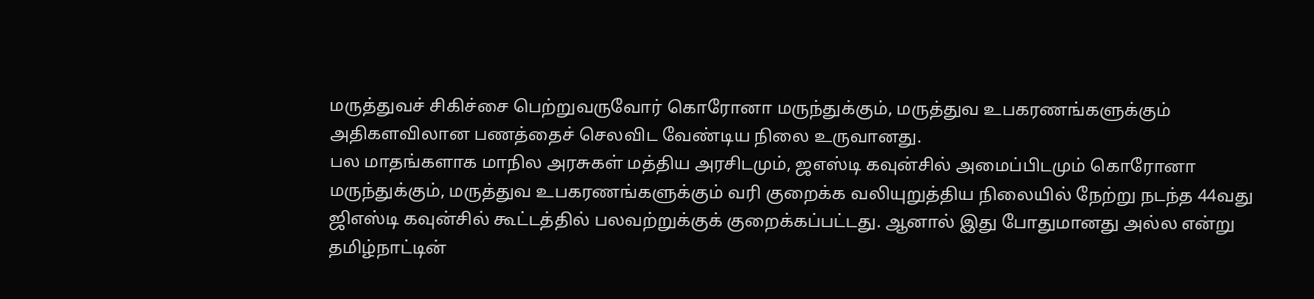மருத்துவச் சிகிச்சை பெற்றுவருவோர் கொரோனா மருந்துக்கும், மருத்துவ உபகரணங்களுக்கும் அதிகளவிலான பணத்தைச் செலவிட வேண்டிய நிலை உருவானது.
பல மாதங்களாக மாநில அரசுகள் மத்திய அரசிடமும், ஜஎஸ்டி கவுன்சில் அமைப்பிடமும் கொரோனா மருந்துக்கும், மருத்துவ உபகரணங்களுக்கும் வரி குறைக்க வலியுறுத்திய நிலையில் நேற்று நடந்த 44வது ஜிஎஸ்டி கவுன்சில் கூட்டத்தில் பலவற்றுக்குக் குறைக்கப்பட்டது. ஆனால் இது போதுமானது அல்ல என்று தமிழ்நாட்டின்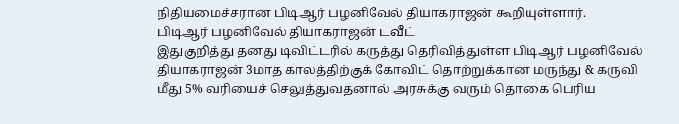நிதியமைச்சரான பிடிஆர் பழனிவேல் தியாகராஜன் கூறியுள்ளார்.
பிடிஆர் பழனிவேல் தியாகராஜன் டவீட்
இதுகுறித்து தனது டிவிட்டரில் கருத்து தெரிவித்துள்ள பிடிஆர் பழனிவேல் தியாகராஜன் 3மாத காலத்திற்குக் கோவிட் தொற்றுக்கான மருந்து & கருவி மீது 5% வரியைச் செலுத்துவதனால் அரசுக்கு வரும் தொகை பெரிய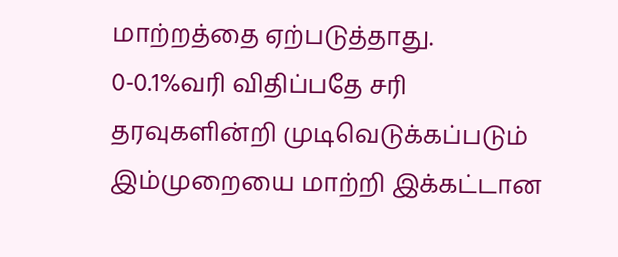மாற்றத்தை ஏற்படுத்தாது.
0-0.1%வரி விதிப்பதே சரி
தரவுகளின்றி முடிவெடுக்கப்படும் இம்முறையை மாற்றி இக்கட்டான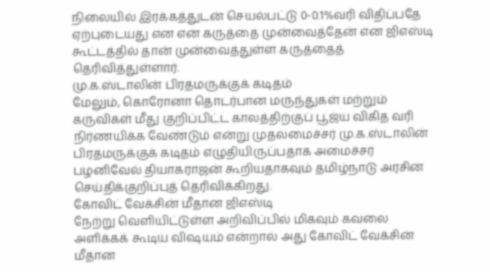நிலையில் இரக்கத்துடன் செயல்பட்டு 0-0.1%வரி விதிப்பதே ஏற்புடையது என என் கருத்தை முன்வைத்தேன் என ஜிஎஸ்டி கூட்டத்தில் தான் முன்வைத்துள்ள கருத்தைத் தெரிவித்துள்ளார்.
மு.க.ஸ்டாலின் பிரதமருக்குக் கடிதம்
மேலும், கொரோனா தொடர்பான மருந்துகள் மற்றும் கருவிகள் மீது குறிப்பிட்ட காலத்திற்குப் பூஜ்ய விகித வரி நிர்ணயிக்க வேண்டும் என்று முதலமைச்சர் மு.க.ஸ்டாலின் பிரதமருக்குக் கடிதம் எழுதியிருப்பதாக அமைச்சர் பழனிவேல் தியாகராஜன் கூறியதாகவும் தமிழ்நாடு அரசின் செய்திக்குறிப்புத் தெரிவிக்கிறது.
கோவிட் வேக்சின் மீதான ஜிஎஸ்டி
நேற்று வெளியிட்டுள்ள அறிவிப்பில் மிகவும் கவலை அளிக்கக் கூடிய விஷயம் என்றால் அது கோவிட் வேக்சின் மீதான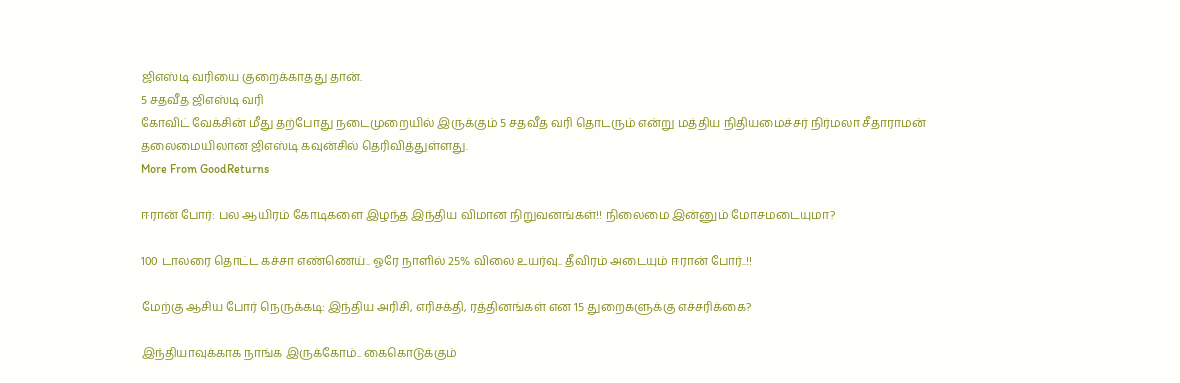ஜிஎஸ்டி வரியை குறைக்காதது தான்.
5 சதவீத ஜிஎஸ்டி வரி
கோவிட் வேக்சின் மீது தற்போது நடைமுறையில் இருக்கும் 5 சதவீத வரி தொடரும் என்று மத்திய நிதியமைச்சர் நிர்மலா சீதாராமன் தலைமையிலான ஜிஎஸ்டி கவுன்சில் தெரிவித்துள்ளது.
More From GoodReturns

ஈரான் போர்: பல ஆயிரம் கோடிகளை இழந்த இந்திய விமான நிறுவனங்கள்!! நிலைமை இன்னும் மோசமடையுமா?

100 டாலரை தொட்ட கச்சா எண்ணெய்.. ஓரே நாளில் 25% விலை உயர்வு.. தீவிரம் அடையும் ஈரான் போர்..!!

மேற்கு ஆசிய போர் நெருக்கடி: இந்திய அரிசி, எரிசக்தி, ரத்தினங்கள் என 15 துறைகளுக்கு எச்சரிக்கை?

இந்தியாவுக்காக நாங்க இருக்கோம்.. கைகொடுக்கும்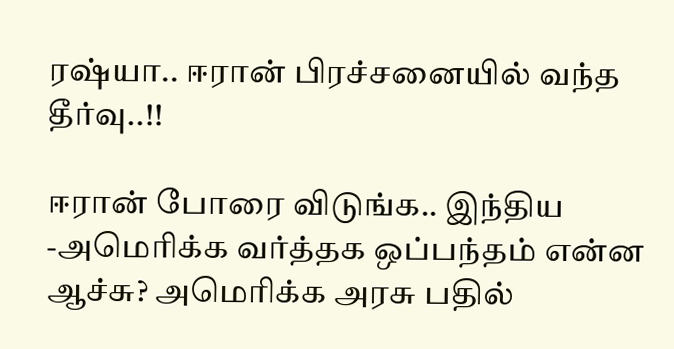ரஷ்யா.. ஈரான் பிரச்சனையில் வந்த தீர்வு..!!

ஈரான் போரை விடுங்க.. இந்திய -அமெரிக்க வர்த்தக ஒப்பந்தம் என்ன ஆச்சு? அமெரிக்க அரசு பதில்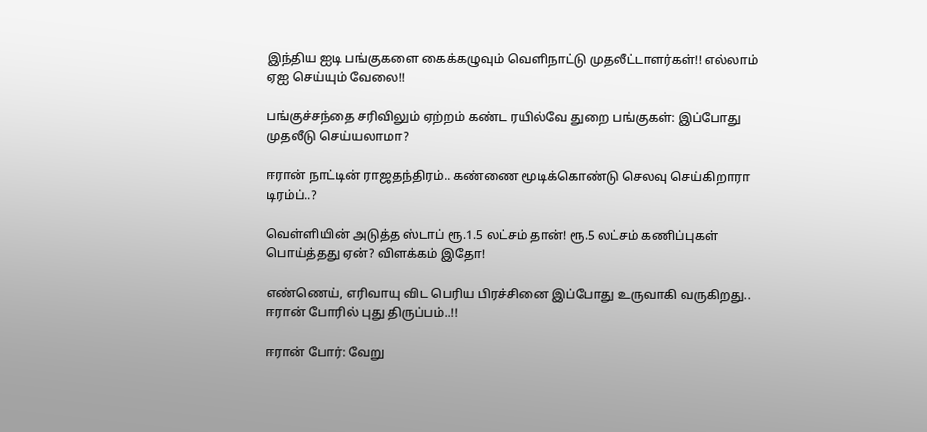இந்திய ஐடி பங்குகளை கைக்கழுவும் வெளிநாட்டு முதலீட்டாளர்கள்!! எல்லாம் ஏஐ செய்யும் வேலை!!

பங்குச்சந்தை சரிவிலும் ஏற்றம் கண்ட ரயில்வே துறை பங்குகள்: இப்போது முதலீடு செய்யலாமா?

ஈரான் நாட்டின் ராஜதந்திரம்.. கண்ணை மூடிக்கொண்டு செலவு செய்கிறாரா டிரம்ப்..?

வெள்ளியின் அடுத்த ஸ்டாப் ரூ.1.5 லட்சம் தான்! ரூ.5 லட்சம் கணிப்புகள் பொய்த்தது ஏன்? விளக்கம் இதோ!

எண்ணெய், எரிவாயு விட பெரிய பிரச்சினை இப்போது உருவாகி வருகிறது.. ஈரான் போரில் புது திருப்பம்..!!

ஈரான் போர்: வேறு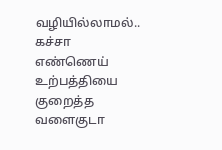வழியில்லாமல்.. கச்சா எண்ணெய் உற்பத்தியை குறைத்த வளைகுடா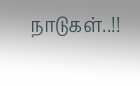நாடுகள்..!!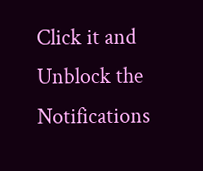Click it and Unblock the Notifications